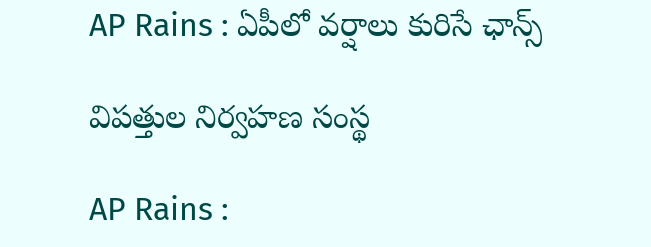AP Rains : ఏపీలో వ‌ర్షాలు కురిసే ఛాన్స్

విప‌త్తుల నిర్వ‌హ‌ణ సంస్థ

AP Rains :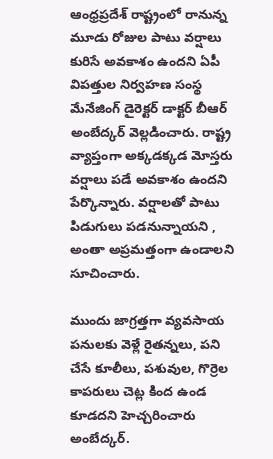ఆంధ్ర‌ప్ర‌దేశ్ రాష్ట్రంలో రానున్న మూడు రోజుల పాటు వ‌ర్షాలు కురిసే అవ‌కాశం ఉంద‌ని ఏపీ విప‌త్తుల నిర్వ‌హ‌ణ సంస్థ మేనేజింగ్ డైరెక్ట‌ర్ డాక్ట‌ర్ బీఆర్ అంబేద్క‌ర్ వెల్ల‌డించారు. రాష్ట్ర వ్యాప్తంగా అక్క‌డ‌క్క‌డ మోస్త‌రు వ‌ర్షాలు ప‌డే అవ‌కాశం ఉంద‌ని పేర్కొన్నారు. వ‌ర్షాల‌తో పాటు పిడుగులు ప‌డనున్నాయ‌ని , అంతా అప్ర‌మ‌త్తంగా ఉండాల‌ని సూచించారు.

ముందు జాగ్ర‌త్త‌గా వ్య‌వ‌సాయ ప‌నులకు వెళ్లే రైత‌న్న‌లు, ప‌ని చేసే కూలీలు, ప‌శువుల‌, గొర్రెల కాప‌రులు చెట్ల కింద ఉండ కూడద‌ని హెచ్చ‌రించారు అంబేద్క‌ర్.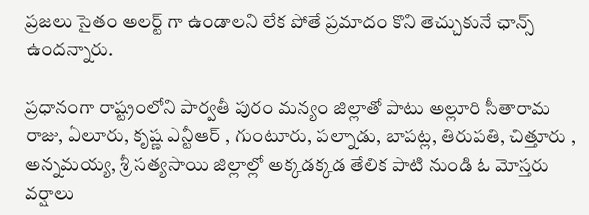ప్ర‌జ‌లు సైతం అల‌ర్ట్ గా ఉండాల‌ని లేక పోతే ప్ర‌మాదం కొని తెచ్చుకునే ఛాన్స్ ఉంద‌న్నారు.

ప్ర‌ధానంగా రాష్ట్రంలోని పార్వ‌తీ పురం మ‌న్యం జిల్లాతో పాటు అల్లూరి సీతారామ రాజు, ఏలూరు, కృష్ణ ఎన్టీఆర్ , గుంటూరు, ప‌ల్నాడు, బాప‌ట్ల‌, తిరుప‌తి, చిత్తూరు , అన్న‌మ‌య్య‌, శ్రీ స‌త్య‌సాయి జిల్లాల్లో అక్క‌డ‌క్క‌డ తేలిక పాటి నుండి ఓ మోస్త‌రు వ‌ర్షాలు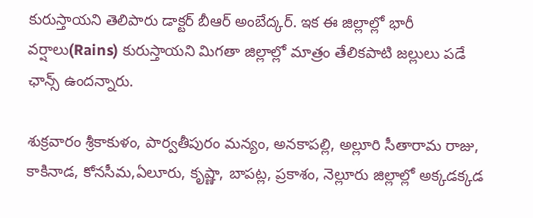కురుస్తాయ‌ని తెలిపారు డాక్ట‌ర్ బీఆర్ అంబేద్క‌ర్. ఇక ఈ జిల్లాల్లో భారీ వ‌ర్షాలు(Rains) కురుస్తాయ‌ని మిగ‌తా జిల్లాల్లో మాత్రం తేలిక‌పాటి జ‌ల్లులు ప‌డే ఛాన్స్ ఉంద‌న్నారు.

శుక్ర‌వారం శ్రీకాకుళం, పార్వతీపురం మన్యం, అనకాపల్లి, అల్లూరి సీతారామ రాజు, కాకినాడ, కోనసీమ,ఏలూరు, కృష్ణా, బాపట్ల, ప్రకాశం, నెల్లూరు జిల్లాల్లో అక్కడక్కడ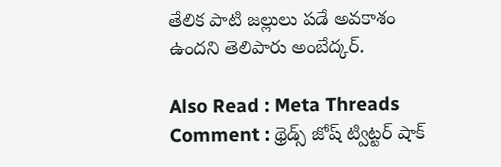తేలిక పాటి జల్లులు పడే అవకాశం ఉంద‌ని తెలిపారు అంబేద్క‌ర్.

Also Read : Meta Threads Comment : థ్రెడ్స్ జోష్ ట్విట్ట‌ర్ షాక్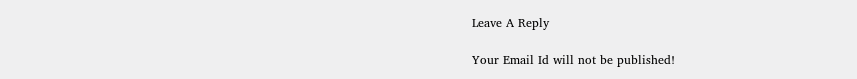Leave A Reply

Your Email Id will not be published!